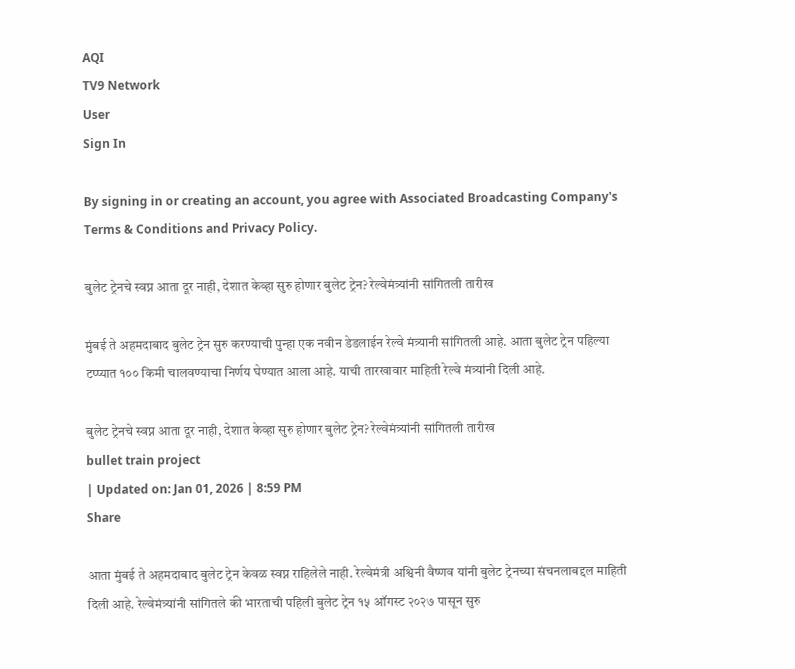AQI
TV9 Network
User
Sign In

By signing in or creating an account, you agree with Associated Broadcasting Company's Terms & Conditions and Privacy Policy.

बुलेट ट्रेनचे स्वप्न आता दूर नाही, देशात केव्हा सुरु होणार बुलेट ट्रेन? रेल्वेमंत्र्यांनी सांगितली तारीख

मुंबई ते अहमदाबाद बुलेट ट्रेन सुरु करण्याची पुन्हा एक नवीन डेडलाईन रेल्वे मंत्र्यानी सांगितली आहे. आता बुलेट ट्रेन पहिल्या टप्प्यात १०० किमी चालवण्याचा निर्णय घेण्यात आला आहे. याची तारखावार माहिती रेल्वे मंत्र्यांनी दिली आहे.

बुलेट ट्रेनचे स्वप्न आता दूर नाही, देशात केव्हा सुरु होणार बुलेट ट्रेन? रेल्वेमंत्र्यांनी सांगितली तारीख
bullet train project
| Updated on: Jan 01, 2026 | 8:59 PM
Share

आता मुंबई ते अहमदाबाद बुलेट ट्रेन केवळ स्वप्न राहिलेले नाही. रेल्वेमंत्री अश्विनी वैष्णव यांनी बुलेट ट्रेनच्या संचनलाबद्दल माहिती दिली आहे. रेल्वेमंत्र्यांनी सांगितले की भारताची पहिली बुलेट ट्रेन १५ ऑगस्ट २०२७ पासून सुरु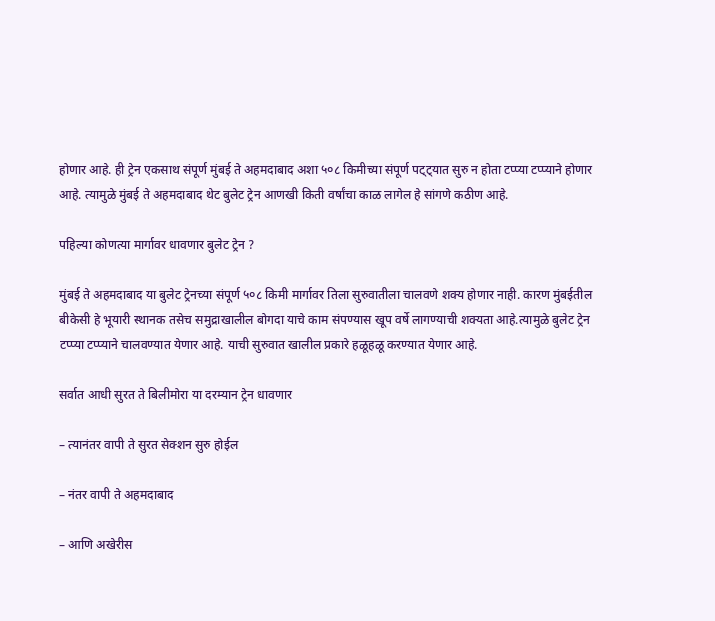होणार आहे. ही ट्रेन एकसाथ संपूर्ण मुंबई ते अहमदाबाद अशा ५०८ किमीच्या संपूर्ण पट्ट्यात सुरु न होता टप्प्या टप्प्याने होणार आहे. त्यामुळे मुंबई ते अहमदाबाद थेट बुलेट ट्रेन आणखी किती वर्षांचा काळ लागेल हे सांगणे कठीण आहे.

पहिल्या कोणत्या मार्गावर धावणार बुलेट ट्रेन ?

मुंबई ते अहमदाबाद या बुलेट ट्रेनच्या संपूर्ण ५०८ किमी मार्गावर तिला सुरुवातीला चालवणे शक्य होणार नाही. कारण मुंबईतील बीकेसी हे भूयारी स्थानक तसेच समुद्राखालील बोगदा याचे काम संपण्यास खूप वर्षे लागण्याची शक्यता आहे.त्यामुळे बुलेट ट्रेन टप्प्या टप्प्याने चालवण्यात येणार आहे. याची सुरुवात खालील प्रकारे हळूहळू करण्यात येणार आहे.

सर्वात आधी सुरत ते बिलीमोरा या दरम्यान ट्रेन धावणार

– त्यानंतर वापी ते सुरत सेक्शन सुरु होईल

– नंतर वापी ते अहमदाबाद

– आणि अखेरीस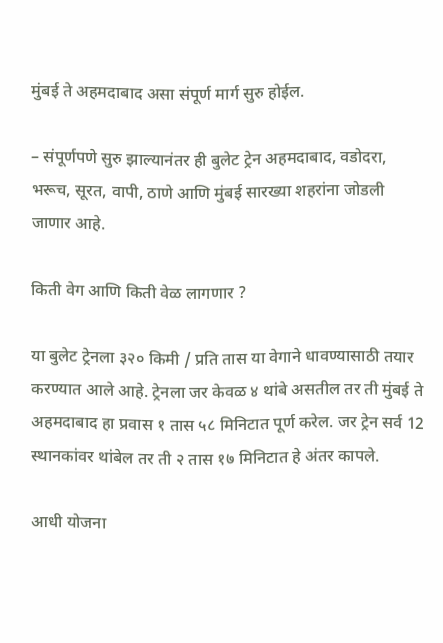मुंबई ते अहमदाबाद असा संपूर्ण मार्ग सुरु होईल.

– संपूर्णपणे सुरु झाल्यानंतर ही बुलेट ट्रेन अहमदाबाद, वडोदरा, भरूच, सूरत, वापी, ठाणे आणि मुंबई सारख्या शहरांना जोडली जाणार आहे.

किती वेग आणि किती वेळ लागणार ?

या बुलेट ट्रेनला ३२० किमी / प्रति तास या वेगाने धावण्यासाठी तयार करण्यात आले आहे. ट्रेनला जर केवळ ४ थांबे असतील तर ती मुंबई ते अहमदाबाद हा प्रवास १ तास ५८ मिनिटात पूर्ण करेल. जर ट्रेन सर्व 12 स्थानकांवर थांबेल तर ती २ तास १७ मिनिटात हे अंतर कापले.

आधी योजना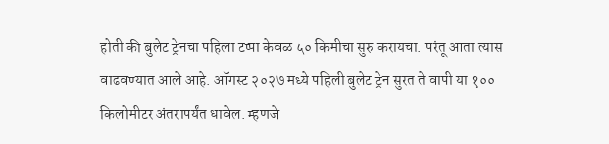होती की बुलेट ट्रेनचा पहिला टप्पा केवळ ५० किमीचा सुरु करायचा. परंतू आता त्यास वाढवण्यात आले आहे. ऑगस्ट २०२७ मध्ये पहिली बुलेट ट्रेन सुरत ते वापी या १०० किलोमीटर अंतरापर्यंत धावेल. म्हणजे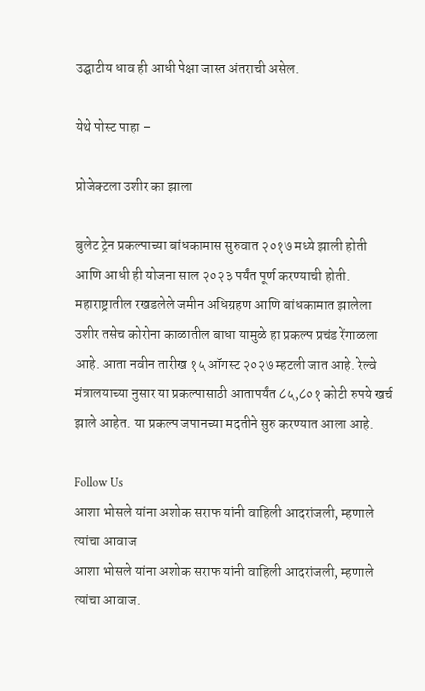उद्घाटीय धाव ही आधी पेक्षा जास्त अंतराची असेल.

येथे पोस्ट पाहा –

प्रोजेक्टला उशीर का झाला

बुलेट ट्रेन प्रकल्पाच्या बांधकामास सुरुवात २०१७ मध्ये झाली होती आणि आधी ही योजना साल २०२३ पर्यंत पूर्ण करण्याची होती. महाराष्ट्रातील रखडलेले जमीन अधिग्रहण आणि बांधकामात झालेला उशीर तसेच कोरोना काळातील बाधा यामुळे हा प्रकल्प प्रचंड रेंगाळला आहे. आता नवीन तारीख १५ ऑगस्ट २०२७ म्हटली जात आहे. रेल्वे मंत्रालयाच्या नुसार या प्रकल्पासाठी आतापर्यंत ८५,८०१ कोटी रुपये खर्च झाले आहेत. या प्रकल्प जपानच्या मदतीने सुरु करण्यात आला आहे.

Follow Us
आशा भोसले यांना अशोक सराफ यांनी वाहिली आदरांजली, म्हणाले त्यांचा आवाज
आशा भोसले यांना अशोक सराफ यांनी वाहिली आदरांजली, म्हणाले त्यांचा आवाज.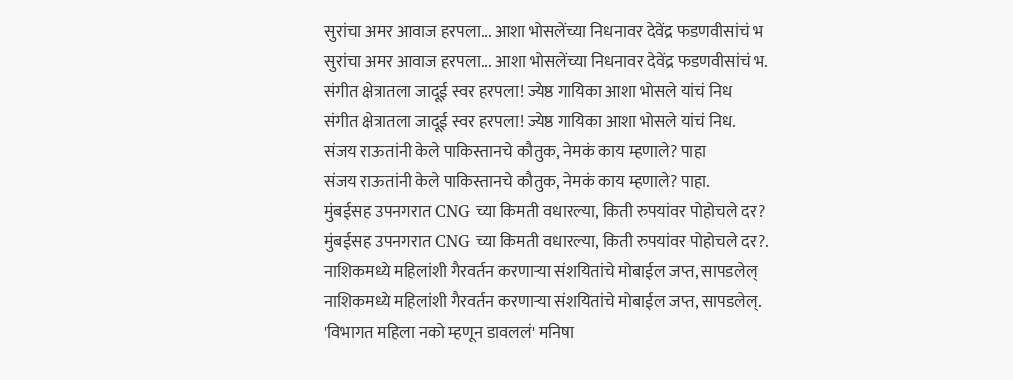सुरांचा अमर आवाज हरपला... आशा भोसलेंच्या निधनावर देवेंद्र फडणवीसांचं भ
सुरांचा अमर आवाज हरपला... आशा भोसलेंच्या निधनावर देवेंद्र फडणवीसांचं भ.
संगीत क्षेत्रातला जादूई स्वर हरपला! ज्येष्ठ गायिका आशा भोसले यांचं निध
संगीत क्षेत्रातला जादूई स्वर हरपला! ज्येष्ठ गायिका आशा भोसले यांचं निध.
संजय राऊतांनी केले पाकिस्तानचे कौतुक, नेमकं काय म्हणाले? पाहा
संजय राऊतांनी केले पाकिस्तानचे कौतुक, नेमकं काय म्हणाले? पाहा.
मुंबईसह उपनगरात CNG च्या किमती वधारल्या, किती रुपयांवर पोहोचले दर?
मुंबईसह उपनगरात CNG च्या किमती वधारल्या, किती रुपयांवर पोहोचले दर?.
नाशिकमध्ये महिलांशी गैरवर्तन करणाऱ्या संशयितांचे मोबाईल जप्त, सापडलेल्
नाशिकमध्ये महिलांशी गैरवर्तन करणाऱ्या संशयितांचे मोबाईल जप्त, सापडलेल्.
'विभागत महिला नको म्हणून डावललं' मनिषा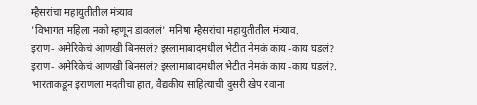म्हैसरांचा महायुतीतील मंत्र्याव
'विभागत महिला नको म्हणून डावललं' मनिषा म्हैसरांचा महायुतीतील मंत्र्याव.
इराण- अमेरिकेचं आणखी बिनसलं? इस्लामाबादमधील भेटीत नेमकं काय -काय घडलं?
इराण- अमेरिकेचं आणखी बिनसलं? इस्लामाबादमधील भेटीत नेमकं काय -काय घडलं?.
भारताकडून इराणला मदतीचा हात, वैद्यकीय साहित्याची दुसरी खेप रवाना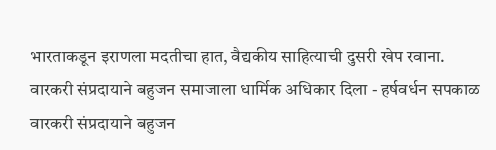भारताकडून इराणला मदतीचा हात, वैद्यकीय साहित्याची दुसरी खेप रवाना.
वारकरी संप्रदायाने बहुजन समाजाला धार्मिक अधिकार दिला - हर्षवर्धन सपकाळ
वारकरी संप्रदायाने बहुजन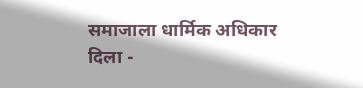समाजाला धार्मिक अधिकार दिला -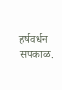हर्षवर्धन सपकाळ.